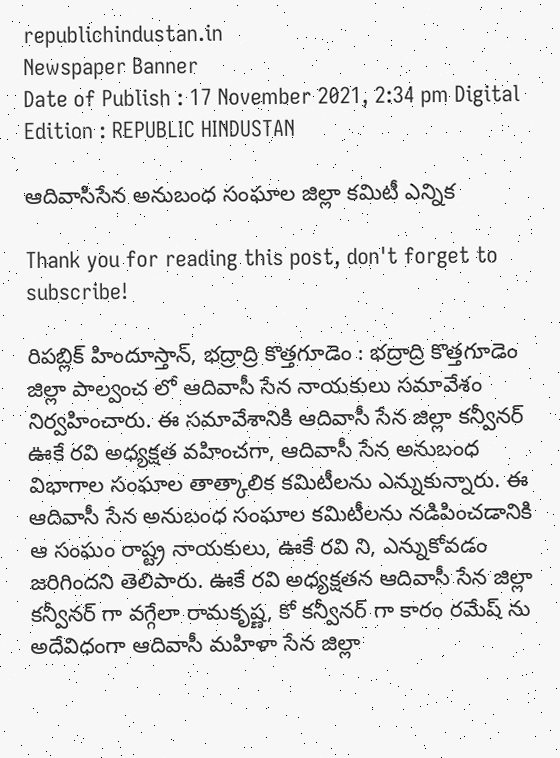republichindustan.in
Newspaper Banner
Date of Publish : 17 November 2021, 2:34 pm Digital Edition : REPUBLIC HINDUSTAN

ఆదివాసిసేన అనుబంధ సంఘాల జిల్లా కమిటీ ఎన్నిక

Thank you for reading this post, don't forget to subscribe!

రిపబ్లిక్ హిందూస్తాన్, భద్రాద్రి కొత్తగూడెం : భద్రాద్రి కొత్తగూడెం జిల్లా పాల్వంచ లో ఆదివాసీ సేన నాయకులు సమావేశం నిర్వహించారు. ఈ సమావేశానికి ఆదివాసీ సేన జిల్లా కన్వీనర్ ఊకే రవి అధ్యక్షత వహించగా, ఆదివాసీ సేన అనుబంధ విభాగాల సంఘాల తాత్కాలిక కమిటీలను ఎన్నుకున్నారు. ఈ ఆదివాసీ సేన అనుబంధ సంఘాల కమిటీలను నడిపించడానికి ఆ సంఘం రాష్ట్ర నాయకులు, ఊకే రవి ని, ఎన్నుకోవడం జరిగిందని తెలిపారు. ఊకే రవి అధ్యక్షతన ఆదివాసీ సేన జిల్లా కన్వీనర్ గా వగ్గేలా రామకృష్ణ, కో కన్వీనర్ గా కారం రమేష్ ను అదేవిధంగా ఆదివాసీ మహిళా సేన జిల్లా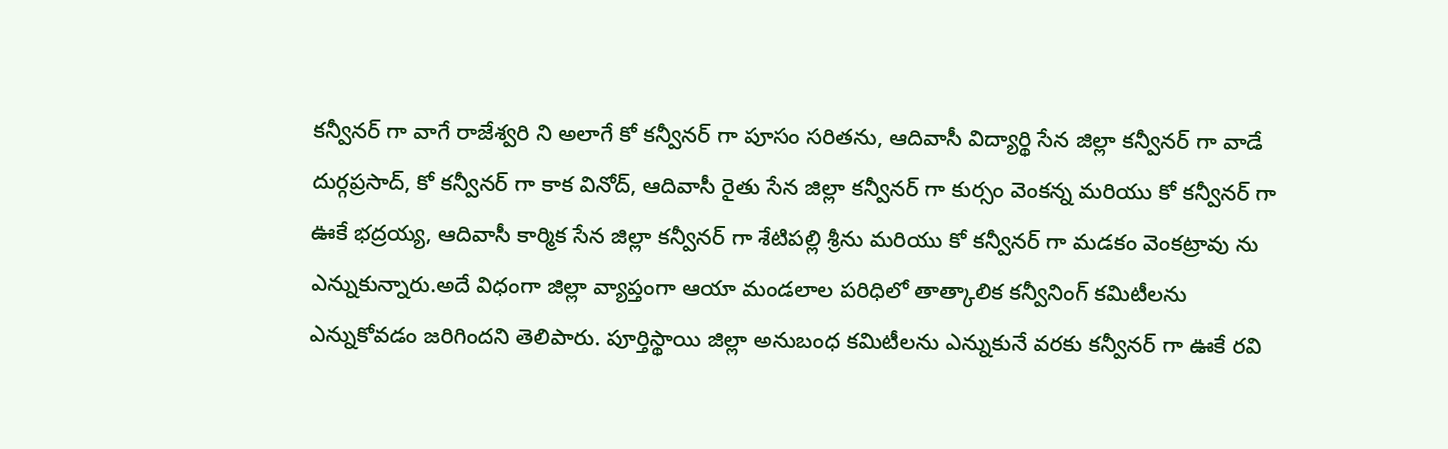కన్వీనర్ గా వాగే రాజేశ్వరి ని అలాగే కో కన్వీనర్ గా పూసం సరితను, ఆదివాసీ విద్యార్థి సేన జిల్లా కన్వీనర్ గా వాడే దుర్గప్రసాద్, కో కన్వీనర్ గా కాక వినోద్, ఆదివాసీ రైతు సేన జిల్లా కన్వీనర్ గా కుర్సం వెంకన్న మరియు కో కన్వీనర్ గా ఊకే భద్రయ్య, ఆదివాసీ కార్మిక సేన జిల్లా కన్వీనర్ గా శేటిపల్లి శ్రీను మరియు కో కన్వీనర్ గా మడకం వెంకట్రావు ను ఎన్నుకున్నారు.అదే విధంగా జిల్లా వ్యాప్తంగా ఆయా మండలాల పరిధిలో తాత్కాలిక కన్వీనింగ్ కమిటీలను ఎన్నుకోవడం జరిగిందని తెలిపారు. పూర్తిస్థాయి జిల్లా అనుబంధ కమిటీలను ఎన్నుకునే వరకు కన్వీనర్ గా ఊకే రవి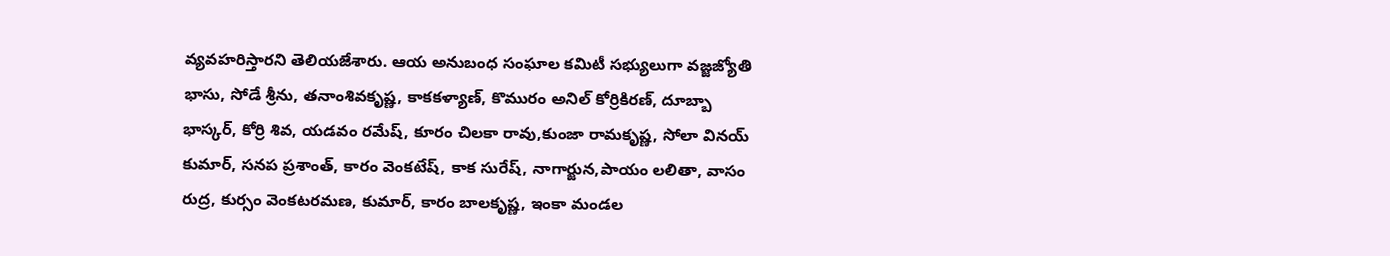వ్యవహరిస్తారని తెలియజేశారు. ఆయ అనుబంధ సంఘాల కమిటీ సభ్యులుగా వజ్జజ్యోతి భాసు, సోడే శ్రీను, తనాంశివకృష్ణ, కాకకళ్యాణ్, కొమురం అనిల్ కోర్రికిరణ్, దూబ్బా భాస్కర్, కోర్రి శివ, యడవం రమేష్, కూరం చిలకా రావు,కుంజా రామకృష్ణ, సోలా వినయ్ కుమార్, సనప ప్రశాంత్, కారం వెంకటేష్, కాక సురేష్, నాగార్జున,పాయం లలితా, వాసం రుద్ర, కుర్సం వెంకటరమణ, కుమార్, కారం బాలకృష్ణ, ఇంకా మండల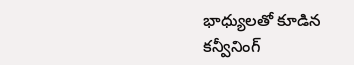భాధ్యులతో కూడిన కన్వీనింగ్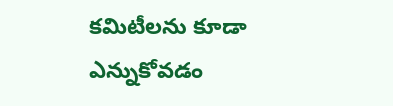కమిటీలను కూడా ఎన్నుకోవడం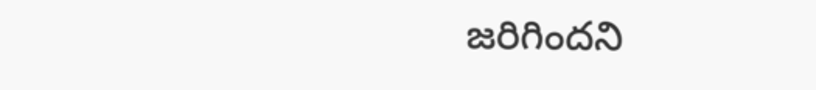జరిగిందని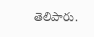తెలిపారు.